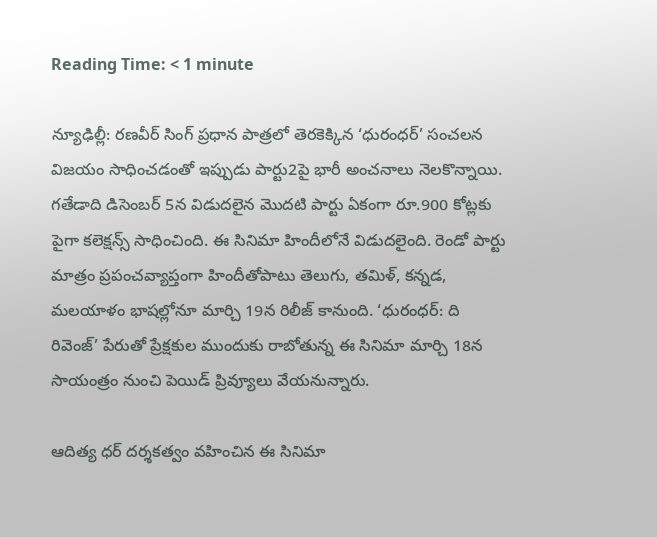Reading Time: < 1 minute

న్యూఢిల్లీ: రణవీర్ సింగ్ ప్రధాన పాత్రలో తెరకెక్కిన ‘ధురంధర్’ సంచలన విజయం సాధించడంతో ఇప్పుడు పార్టు2పై భారీ అంచనాలు నెలకొన్నాయి. గతేడాది డిసెంబర్ 5న విడుదలైన మొదటి పార్టు ఏకంగా రూ.900 కోట్లకు పైగా కలెక్షన్స్ సాధించింది. ఈ సినిమా హిందీలోనే విడుదలైంది. రెండో పార్టు మాత్రం ప్రపంచవ్యాప్తంగా హిందీతోపాటు తెలుగు, తమిళ్, కన్నడ, మలయాళం భాషల్లోనూ మార్చి 19న రిలీజ్ కానుంది. ‘ధురంధర్: ది రివెంజ్’ పేరుతో ప్రేక్షకుల ముందుకు రాబోతున్న ఈ సినిమా మార్చి 18న సాయంత్రం నుంచి పెయిడ్ ప్రివ్యూలు వేయనున్నారు.

ఆదిత్య ధర్ దర్శకత్వం వహించిన ఈ సినిమా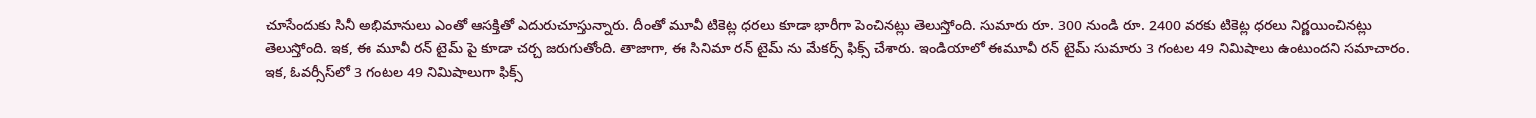చూసేందుకు సినీ అభిమానులు ఎంతో ఆసక్తితో ఎదురుచూస్తున్నారు. దీంతో మూవీ టికెట్ల ధరలు కూడా భారీగా పెంచినట్లు తెలుస్తోంది. సుమారు రూ. 300 నుండి రూ. 2400 వరకు టికెట్ల ధరలు నిర్ణయించినట్లు తెలుస్తోంది. ఇక, ఈ మూవీ రన్ టైమ్ పై కూడా చర్చ జరుగుతోంది. తాజాగా, ఈ సినిమా రన్ టైమ్ ను మేకర్స్ ఫిక్స్ చేశారు. ఇండియాలో ఈమూవీ రన్ టైమ్ సుమారు 3 గంటల 49 నిమిషాలు ఉంటుందని సమాచారం. ఇక, ఓవర్సీస్‌లో 3 గంటల 49 నిమిషాలుగా ఫిక్స్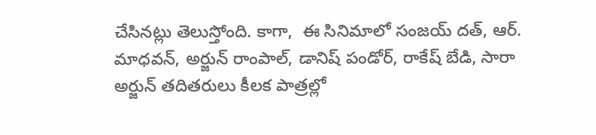చేసినట్లు తెలుస్తోంది. కాగా,  ఈ సినిమాలో సంజయ్ దత్, ఆర్. మాధవన్, అర్జున్ రాంపాల్, డానిష్ పండోర్, రాకేష్ బేడి, సారా అర్జున్ తదితరులు కీలక పాత్రల్లో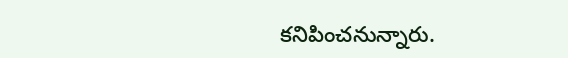కనిపించనున్నారు.